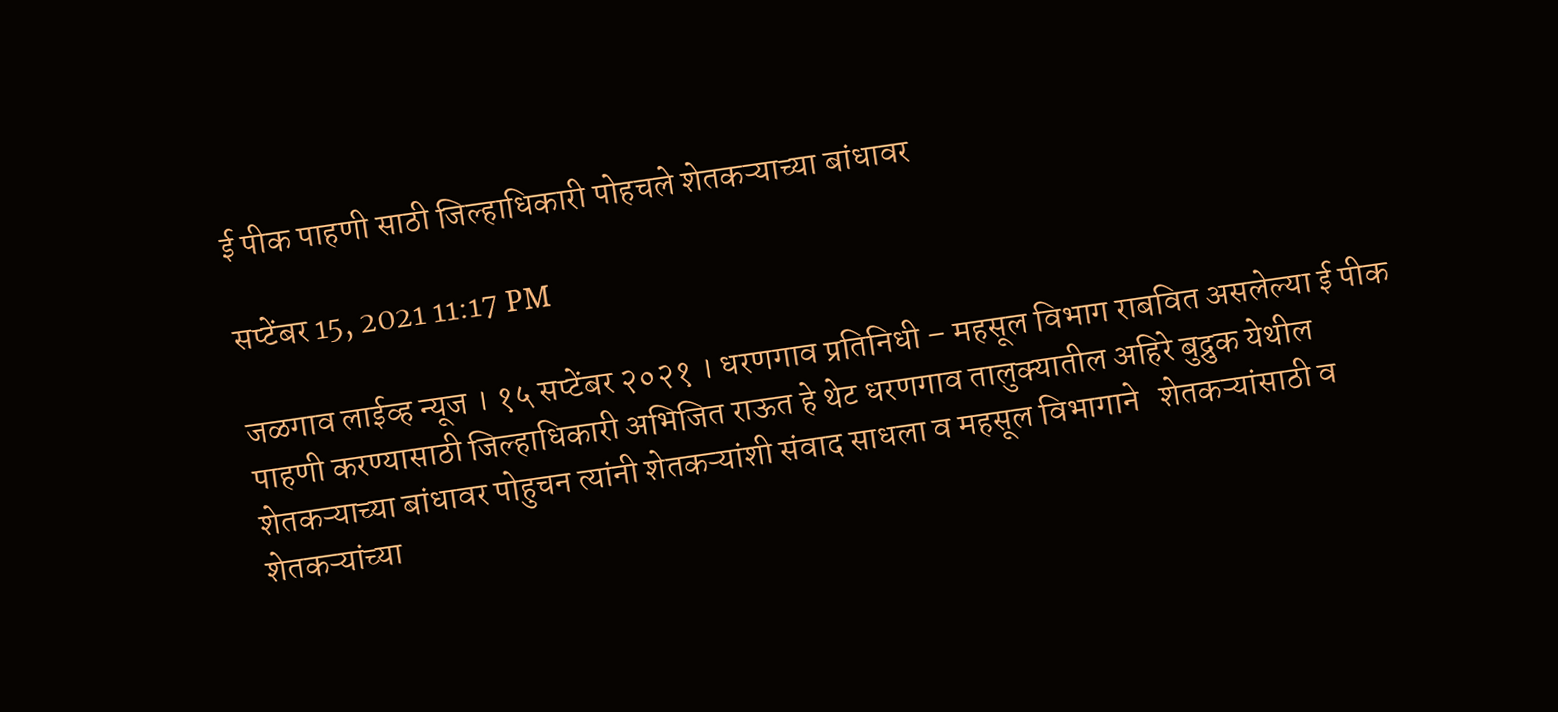ई पीक पाहणी साठी जिल्हाधिकारी पोहचले शेतकऱ्याच्या बांधावर

सप्टेंबर 15, 2021 11:17 PM

जळगाव लाईव्ह न्यूज । १५ सप्टेंबर २०२१ । धरणगाव प्रतिनिधी – महसूल विभाग राबवित असलेल्या ई पीक पाहणी करण्यासाठी जिल्हाधिकारी अभिजित राऊत हे थेट धरणगाव तालुक्यातील अहिरे बुद्रुक येथील शेतकऱ्याच्या बांधावर पोहुचन त्यांनी शेतकऱ्यांशी संवाद साधला व महसूल विभागाने   शेतकऱ्यांसाठी व शेतकऱ्यांच्या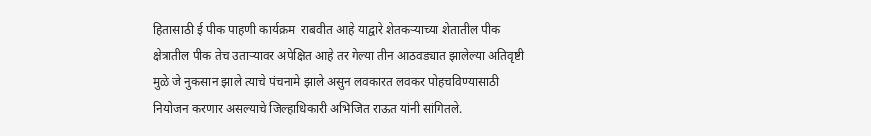हितासाठी ई पीक पाहणी कार्यक्रम  राबवीत आहे याद्वारे शेतकऱ्याच्या शेतातील पीक क्षेत्रातील पीक तेच उताऱ्यावर अपेक्षित आहे तर गेल्या तीन आठवड्यात झालेल्या अतिवृष्टी मुळे जे नुकसान झाले त्याचे पंचनामे झाले असुन लवकारत लवकर पोहचविण्यासाठी नियोजन करणार असल्याचे जिल्हाधिकारी अभिजित राऊत यांनी सांगितले.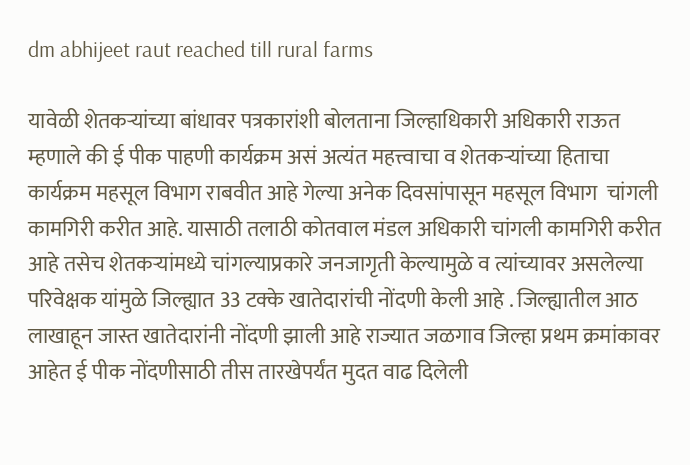dm abhijeet raut reached till rural farms

यावेळी शेतकऱ्यांच्या बांधावर पत्रकारांशी बोलताना जिल्हाधिकारी अधिकारी राऊत म्हणाले की ई पीक पाहणी कार्यक्रम असं अत्यंत महत्त्वाचा व शेतकऱ्यांच्या हिताचा कार्यक्रम महसूल विभाग राबवीत आहे गेल्या अनेक दिवसांपासून महसूल विभाग  चांगली कामगिरी करीत आहे. यासाठी तलाठी कोतवाल मंडल अधिकारी चांगली कामगिरी करीत आहे तसेच शेतकऱ्यांमध्ये चांगल्याप्रकारे जनजागृती केल्यामुळे व त्यांच्यावर असलेल्या परिवेक्षक यांमुळे जिल्ह्यात 33 टक्के खातेदारांची नोंदणी केली आहे . जिल्ह्यातील आठ लाखाहून जास्त खातेदारांनी नोंदणी झाली आहे राज्यात जळगाव जिल्हा प्रथम क्रमांकावर आहेत ई पीक नोंदणीसाठी तीस तारखेपर्यंत मुदत वाढ दिलेली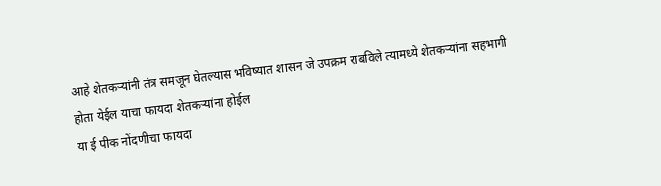आहे शेतकऱ्यांनी तंत्र समजून घेतल्यास भविष्यात शासन जे उपक्रम राबविले त्यामध्ये शेतकऱ्यांना सहभागी होता येईल याचा फायदा शेतकऱ्यांना होईल
या ई पीक नोंदणीचा फायदा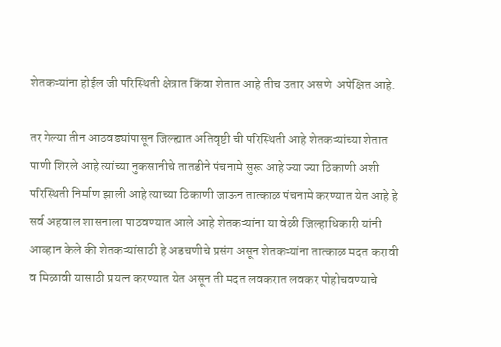शेतकऱ्यांना होईल जी परिस्थिती क्षेत्रात किंवा शेतात आहे तीच उतार असणे  अपेक्षित आहे.

तर गेल्या तीन आठवड्यांपासून जिल्ह्यात अतिवृष्टी ची परिस्थिती आहे शेतकऱ्यांच्या शेतात पाणी शिरले आहे त्यांच्या नुकसानीचे तातडीने पंचनामे सुरू आहे ज्या ज्या ठिकाणी अशी परिस्थिती निर्माण झाली आहे त्याच्या ठिकाणी जाऊन तात्काळ पंचनामे करण्यात येत आहे हे सर्व अहवाल शासनाला पाठवण्यात आले आहे शेतकऱ्यांना या वेळी जिल्हाधिकारी यांनी आव्हान केले की शेतकऱ्यांसाठी हे अडचणीचे प्रसंग असून शेतकऱ्यांना तात्काळ मदत करावी व मिळावी यासाठी प्रयत्न करण्यात येत असून ती मदत लवकरात लवकर पोहोचवण्याचे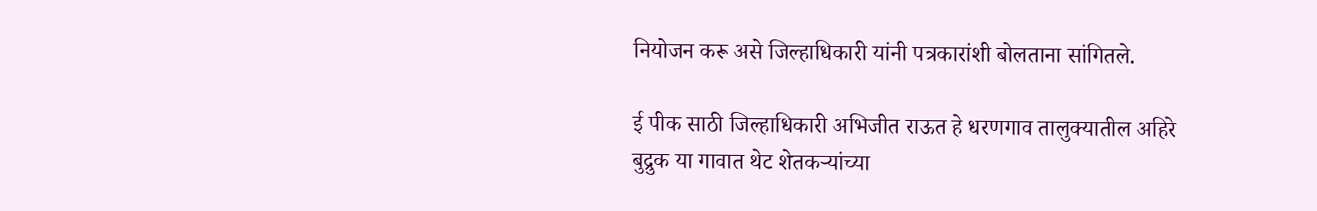नियोजन करू असे जिल्हाधिकारी यांनी पत्रकारांशी बोलताना सांगितले.

ई पीक साठी जिल्हाधिकारी अभिजीत राऊत हे धरणगाव तालुक्यातील अहिरे बुद्रुक या गावात थेट शेतकऱ्यांच्या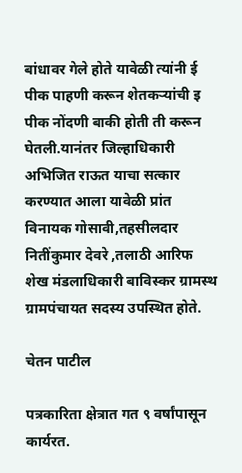बांधावर गेले होते यावेळी त्यांनी ई पीक पाहणी करून शेतकऱ्यांची इ पीक नोंदणी बाकी होती ती करून घेतली.यानंतर जिल्हाधिकारी अभिजित राऊत याचा सत्कार करण्यात आला यावेळी प्रांत विनायक गोसावी,तहसीलदार नितींकुमार देवरे ,तलाठी आरिफ शेख मंडलाधिकारी बाविस्कर ग्रामस्थ ग्रामपंचायत सदस्य उपस्थित होते.

चेतन पाटील

पत्रकारिता क्षेत्रात गत ९ वर्षांपासून कार्यरत.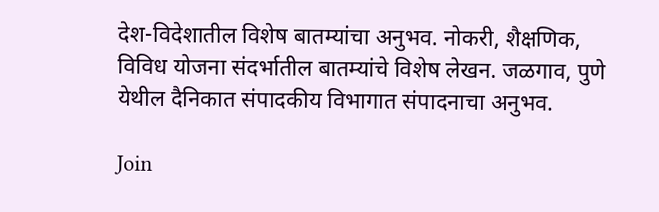देश-विदेशातील विशेष बातम्यांचा अनुभव. नोकरी, शैक्षणिक, विविध योजना संदर्भातील बातम्यांचे विशेष लेखन. जळगाव, पुणे येथील दैनिकात संपादकीय विभागात संपादनाचा अनुभव.

Join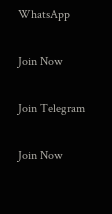WhatsApp

Join Now

Join Telegram

Join Now